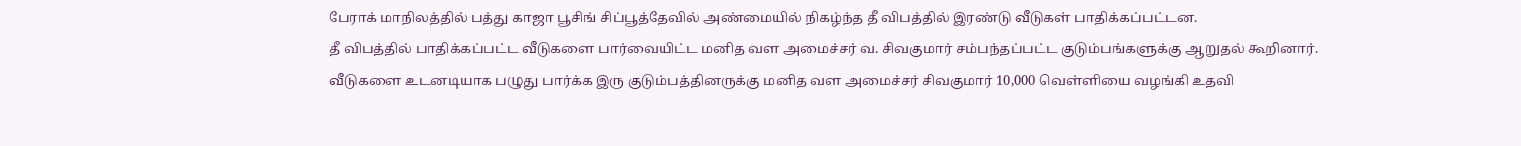பேராக் மாநிலத்தில் பத்து காஜா பூசிங் சிப்பூத்தேவில் அண்மையில் நிகழ்ந்த தீ விபத்தில் இரண்டு வீடுகள் பாதிக்கப்பட்டன.
தீ விபத்தில் பாதிக்கப்பட்ட வீடுகளை பார்வையிட்ட மனித வள அமைச்சர் வ. சிவகுமார் சம்பந்தப்பட்ட குடும்பங்களுக்கு ஆறுதல் கூறினார்.
வீடுகளை உடனடியாக பழுது பார்க்க இரு குடும்பத்தினருக்கு மனித வள அமைச்சர் சிவகுமார் 10,000 வெள்ளியை வழங்கி உதவி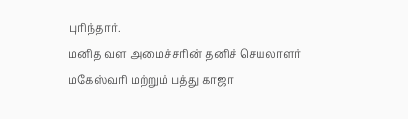புரிந்தார்.
மனித வள அமைச்சரின் தனிச் செயலாளர் மகேஸ்வரி மற்றும் பத்து காஜா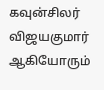கவுன்சிலர் விஜயகுமார் ஆகியோரும்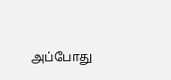அப்போது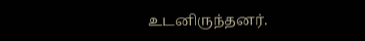உடனிருந்தனர்.